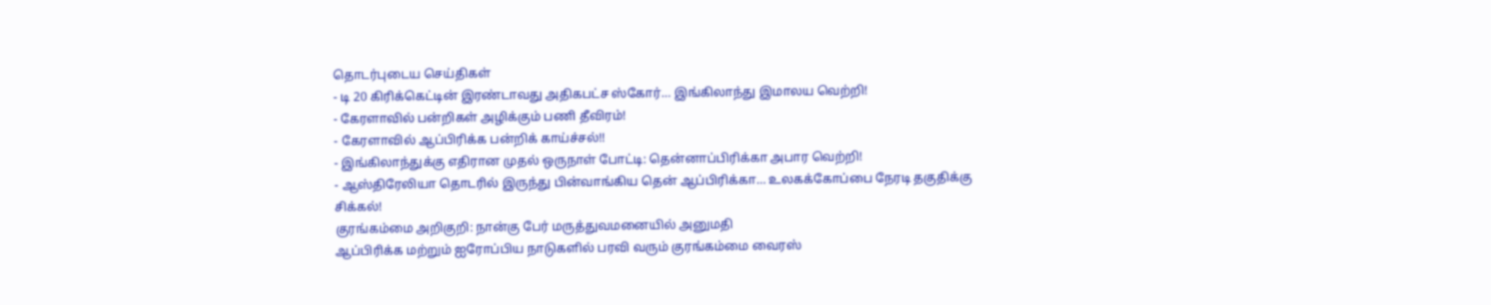தொடர்புடைய செய்திகள்
- டி 20 கிரிக்கெட்டின் இரண்டாவது அதிகபட்ச ஸ்கோர்… இங்கிலாந்து இமாலய வெற்றி!
- கேரளாவில் பன்றிகள் அழிக்கும் பணி தீவிரம்!
- கேரளாவில் ஆப்பிரிக்க பன்றிக் காய்ச்சல்!!
- இங்கிலாந்துக்கு எதிரான முதல் ஒருநாள் போட்டி: தென்னாப்பிரிக்கா அபார வெற்றி!
- ஆஸ்திரேலியா தொடரில் இருந்து பின்வாங்கிய தென் ஆப்பிரிக்கா… உலகக்கோப்பை நேரடி தகுதிக்கு சிக்கல்!
குரங்கம்மை அறிகுறி: நான்கு பேர் மருத்துவமனையில் அனுமதி
ஆப்பிரிக்க மற்றும் ஐரோப்பிய நாடுகளில் பரவி வரும் குரங்கம்மை வைரஸ்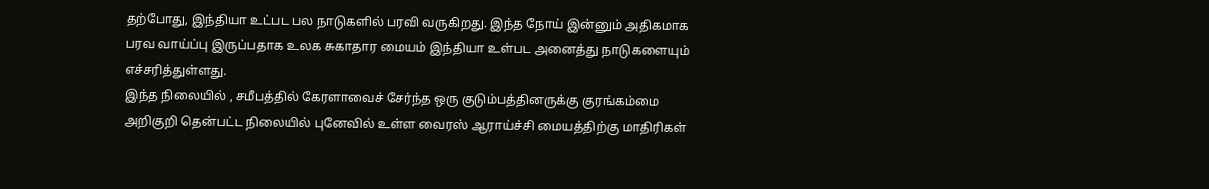தற்போது, இந்தியா உட்பட பல நாடுகளில் பரவி வருகிறது. இந்த நோய் இன்னும் அதிகமாக பரவ வாய்ப்பு இருப்பதாக உலக சுகாதார மையம் இந்தியா உள்பட அனைத்து நாடுகளையும் எச்சரித்துள்ளது.
இந்த நிலையில் , சமீபத்தில் கேரளாவைச் சேர்ந்த ஒரு குடும்பத்தினருக்கு குரங்கம்மை அறிகுறி தென்பட்ட நிலையில் புனேவில் உள்ள வைரஸ் ஆராய்ச்சி மையத்திற்கு மாதிரிகள்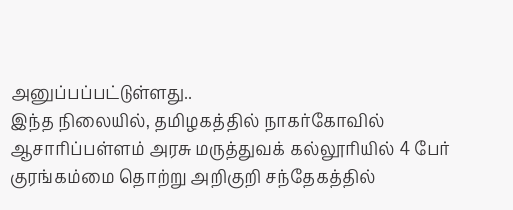அனுப்பப்பட்டுள்ளது..
இந்த நிலையில், தமிழகத்தில் நாகர்கோவில் ஆசாரிப்பள்ளம் அரசு மருத்துவக் கல்லூரியில் 4 பேர் குரங்கம்மை தொற்று அறிகுறி சந்தேகத்தில்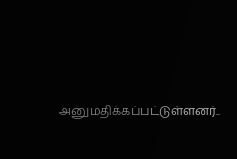அனுமதிக்கப்பட்டுள்ளனர்..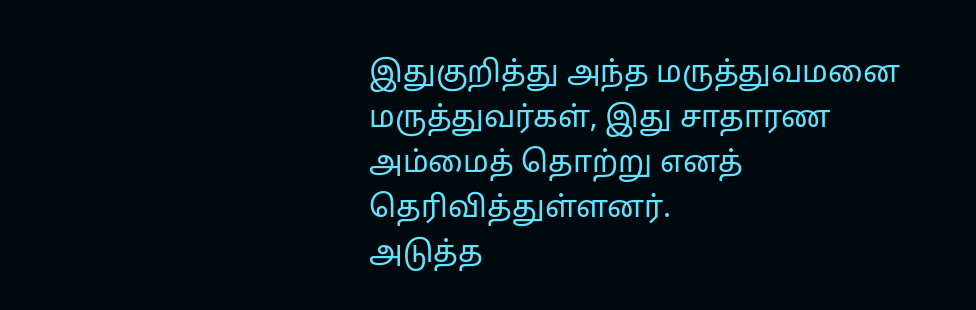இதுகுறித்து அந்த மருத்துவமனை மருத்துவர்கள், இது சாதாரண அம்மைத் தொற்று எனத் தெரிவித்துள்ளனர்.
அடுத்த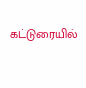கட்டுரையில்